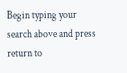Begin typing your search above and press return to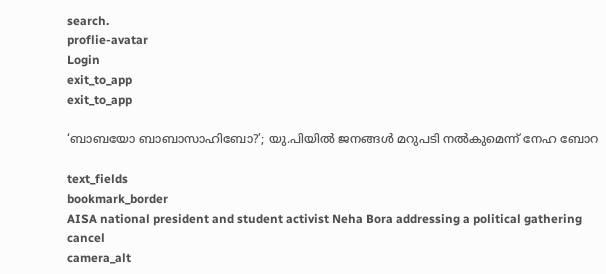search.
proflie-avatar
Login
exit_to_app
exit_to_app

‘ബാബയോ ബാബാസാഹിബോ?’; യു.പിയിൽ ജനങ്ങൾ മറുപടി നൽകുമെന്ന് നേഹ ബോറ

text_fields
bookmark_border
AISA national president and student activist Neha Bora addressing a political gathering
cancel
camera_alt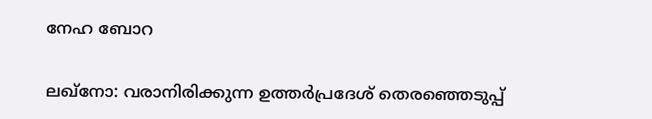നേഹ ബോറ

ലഖ്നോ: വരാനിരിക്കുന്ന ഉത്തർപ്രദേശ് തെരഞ്ഞെടുപ്പ്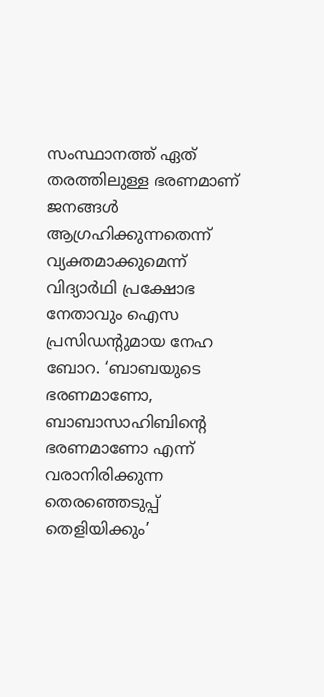സംസ്ഥാനത്ത് ഏത് തരത്തിലുള്ള ഭരണമാണ് ജനങ്ങൾ ആഗ്രഹിക്കുന്നതെന്ന് വ്യക്തമാക്കുമെന്ന് വിദ്യാർഥി പ്രക്ഷോഭ നേതാവും ഐസ പ്രസിഡന്റുമായ നേഹ ബോറ. ‘ബാബയുടെ ഭരണമാണോ, ബാബാസാഹിബിന്റെ ഭരണമാണോ എന്ന് വരാനിരിക്കുന്ന തെരഞ്ഞെടുപ്പ് തെളിയിക്കും’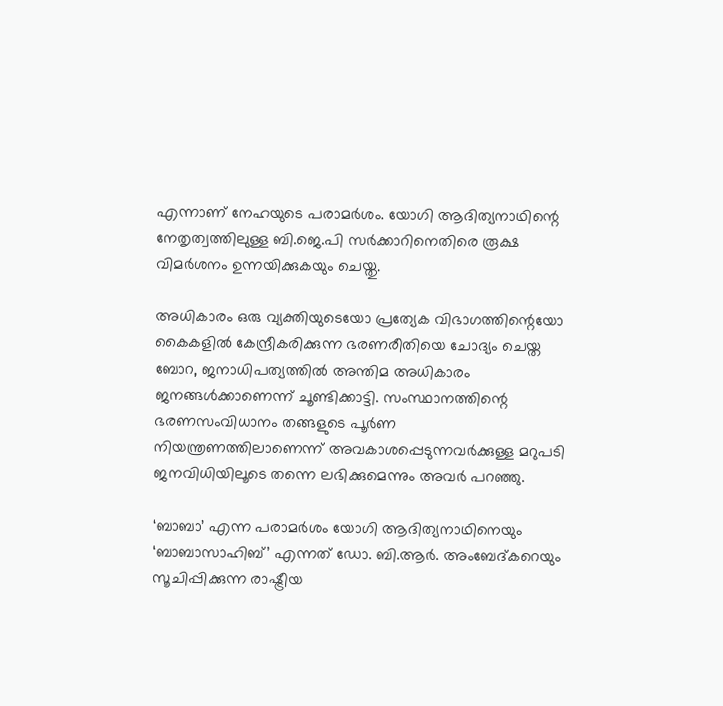എന്നാണ് നേഹയുടെ പരാമർശം. യോഗി ആദിത്യനാഥിന്റെ നേതൃത്വത്തിലുള്ള ബി.ജെ.പി സർക്കാറിനെതിരെ രൂക്ഷ വിമർശനം ഉന്നയിക്കുകയും ചെയ്തു.

അധികാരം ഒരു വ്യക്തിയുടെയോ പ്രത്യേക വിഭാഗത്തിന്റെയോ കൈകളിൽ കേന്ദ്രീകരിക്കുന്ന ഭരണരീതിയെ ചോദ്യം ചെയ്ത ബോറ, ജനാധിപത്യത്തിൽ അന്തിമ അധികാരം ജനങ്ങൾക്കാണെന്ന് ചൂണ്ടിക്കാട്ടി. സംസ്ഥാനത്തിന്റെ ഭരണസംവിധാനം തങ്ങളുടെ പൂർണ നിയന്ത്രണത്തിലാണെന്ന് അവകാശപ്പെടുന്നവർക്കുള്ള മറുപടി ജനവിധിയിലൂടെ തന്നെ ലഭിക്കുമെന്നും അവർ പറഞ്ഞു.

‘ബാബാ’ എന്ന പരാമർശം യോഗി ആദിത്യനാഥിനെയും ‘ബാബാസാഹിബ്’ എന്നത് ഡോ. ബി.ആർ. അംബേദ്കറെയും സൂചിപ്പിക്കുന്ന രാഷ്ട്രീയ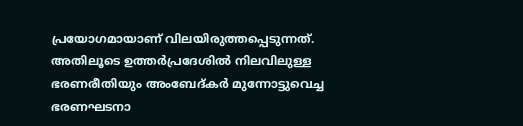പ്രയോഗമായാണ് വിലയിരുത്തപ്പെടുന്നത്. അതിലൂടെ ഉത്തർപ്രദേശിൽ നിലവിലുള്ള ഭരണരീതിയും അംബേദ്കർ മുന്നോട്ടുവെച്ച ഭരണഘടനാ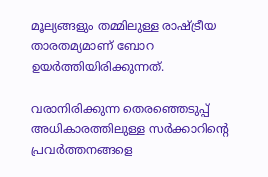മൂല്യങ്ങളും തമ്മിലുള്ള രാഷ്ട്രീയ താരതമ്യമാണ് ബോറ ഉയർത്തിയിരിക്കുന്നത്.

വരാനിരിക്കുന്ന തെരഞ്ഞെടുപ്പ് അധികാരത്തിലുള്ള സർക്കാറിന്റെ പ്രവർത്തനങ്ങളെ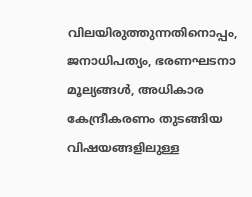വിലയിരുത്തുന്നതിനൊപ്പം, ജനാധിപത്യം, ഭരണഘടനാ മൂല്യങ്ങൾ, അധികാര കേന്ദ്രീകരണം തുടങ്ങിയ വിഷയങ്ങളിലുള്ള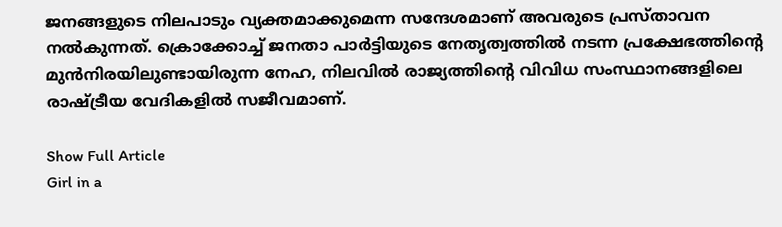ജനങ്ങളുടെ നിലപാടും വ്യക്തമാക്കുമെന്ന സന്ദേശമാണ് അവരുടെ പ്രസ്താവന നൽകുന്നത്. ക്രൊക്കോച്ച് ജനതാ പാർട്ടിയുടെ നേതൃത്വത്തിൽ നടന്ന പ്രക്ഷേഭത്തിന്റെ മുൻനിരയിലുണ്ടായിരുന്ന നേഹ, നിലവിൽ രാജ്യത്തിന്റെ വിവിധ സംസ്ഥാനങ്ങളിലെ രാഷ്ട്രീയ വേദികളിൽ സജീവമാണ്.

Show Full Article
Girl in a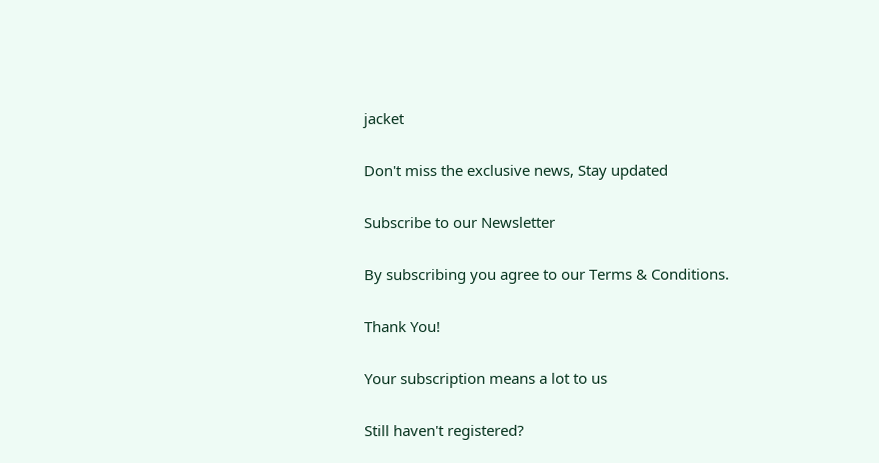jacket

Don't miss the exclusive news, Stay updated

Subscribe to our Newsletter

By subscribing you agree to our Terms & Conditions.

Thank You!

Your subscription means a lot to us

Still haven't registered?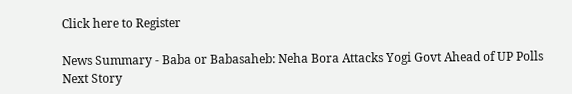Click here to Register

News Summary - Baba or Babasaheb: Neha Bora Attacks Yogi Govt Ahead of UP Polls
Next Story